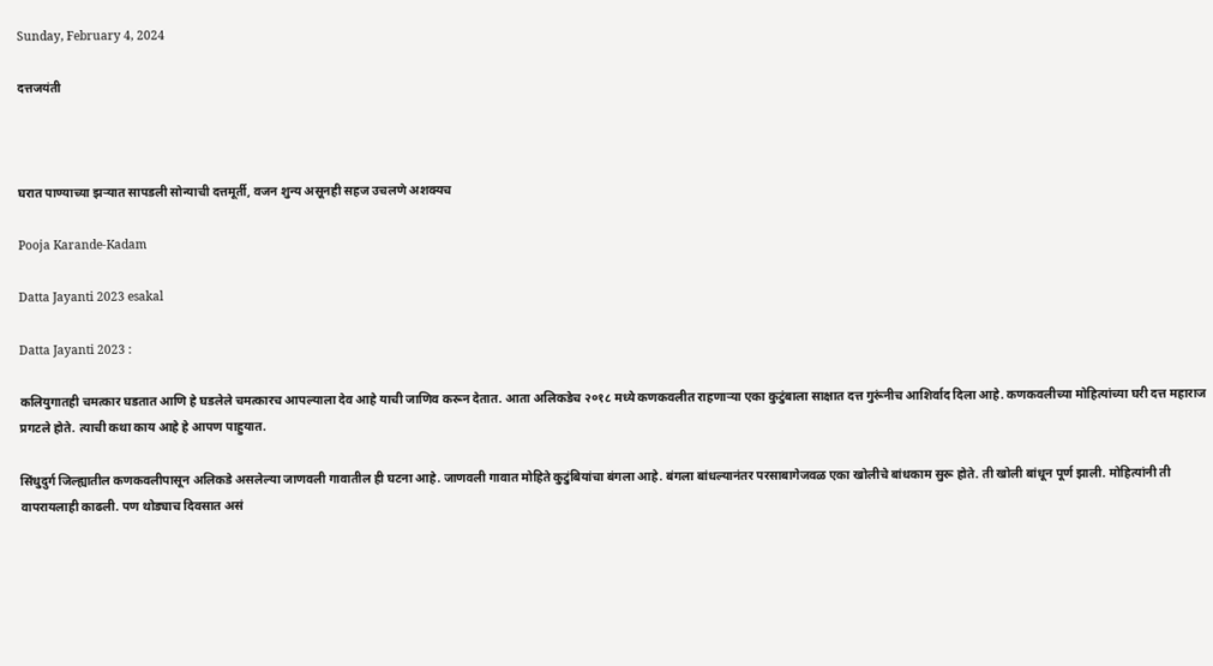Sunday, February 4, 2024

दत्तजयंती



घरात पाण्याच्या झऱ्यात सापडली सोन्याची दत्तमूर्ती, वजन शुन्य असूनही सहज उचलणे अशक्यच

Pooja Karande-Kadam

Datta Jayanti 2023 esakal

Datta Jayanti 2023 :

कलियुगातही चमत्कार घडतात आणि हे घडलेले चमत्कारच आपल्याला देव आहे याची जाणिव करून देतात. आता अलिकडेच २०१८ मध्ये कणकवलीत राहणाऱ्या एका कुटुंबाला साक्षात दत्त गुरूंनीच आशिर्वाद दिला आहे. कणकवलीच्या मोहित्यांच्या घरी दत्त महाराज प्रगटले होते. त्याची कथा काय आहे हे आपण पाहुयात.

सिंधुदुर्ग जिल्ह्यातील कणकवलीपासून अलिकडे असलेल्या जाणवली गावातील ही घटना आहे. जाणवली गावात मोहिते कुटुंबियांचा बंगला आहे. बंगला बांधल्यानंतर परसाबागेजवळ एका खोलीचे बांधकाम सुरू होते. ती खोली बांधून पूर्ण झाली. मोहित्यांनी ती वापरायलाही काढली. पण थोड्याच दिवसात असं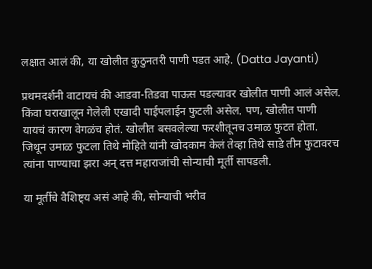लक्षात आलं की, या खोलीत कुठुनतरी पाणी पडत आहे. (Datta Jayanti)

प्रथमदर्शनी वाटायचं की आडवा-तिडवा पाऊस पडल्यावर खोलीत पाणी आलं असेल. किंवा घराखालून गेलेली एखादी पाईपलाईन फुटली असेल. पण, खोलीत पाणी यायचं कारण वेगळंच होतं. खोलीत बसवलेल्या फरशीतूनच उमाळ फुटत होता. जिथून उमाळ फुटला तिथे मोहिते यांनी खोदकाम केलं तेव्हा तिथे साडे तीन फुटावरच त्यांना पाण्याचा झरा अन् दत्त महाराजांची सोन्याची मूर्ती सापडली.

या मूर्तीचे वैशिष्ट्य असं आहे की, सोन्याची भरीव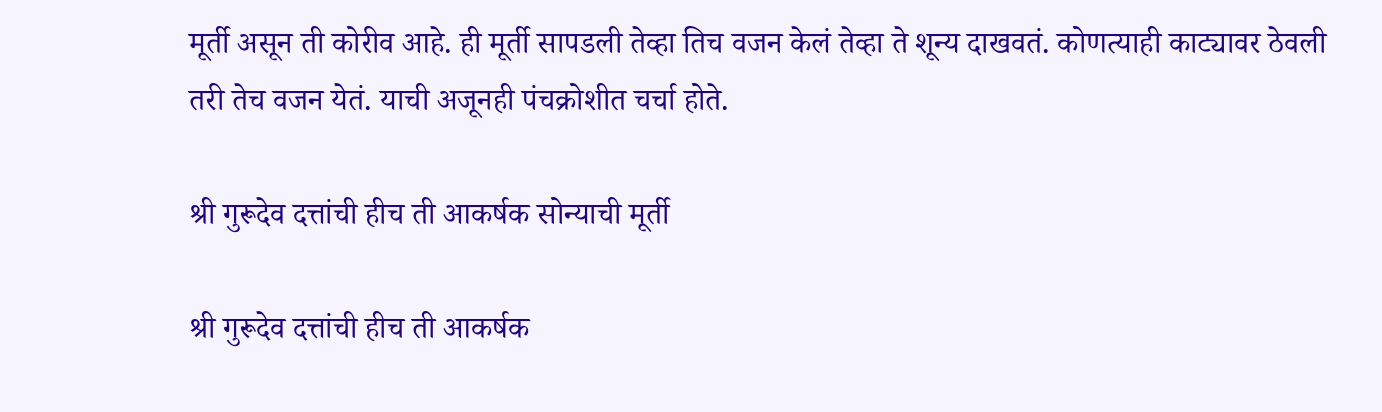मूर्ती असून ती कोरीव आहे. ही मूर्ती सापडली तेव्हा तिच वजन केलं तेव्हा ते शून्य दाखवतं. कोणत्याही काट्यावर ठेवली तरी तेच वजन येतं. याची अजूनही पंचक्रोशीत चर्चा होते.

श्री गुरूदेव दत्तांची हीच ती आकर्षक सोन्याची मूर्ती

श्री गुरूदेव दत्तांची हीच ती आकर्षक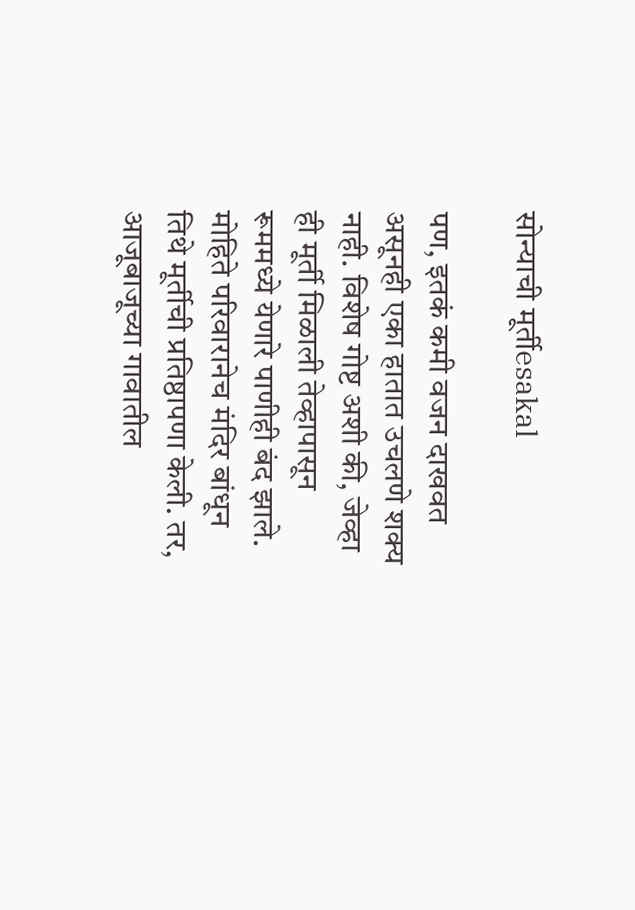सोन्याची मूर्तीesakal

पण, इतकं कमी वजन दाखवत असूनही एका हातात उचलणे शक्य नाही. विशेष गोष्ट अशी की, जेव्हा ही मूर्ती मिळाली तेव्हापासून रूममध्ये येणारे पाणीही बंद झाले. मोहिते परिवारानेच मंदिर बांधून तिथे मूर्तीची प्रतिष्ठापणा केली. तर, आजूबाजूच्या गावातील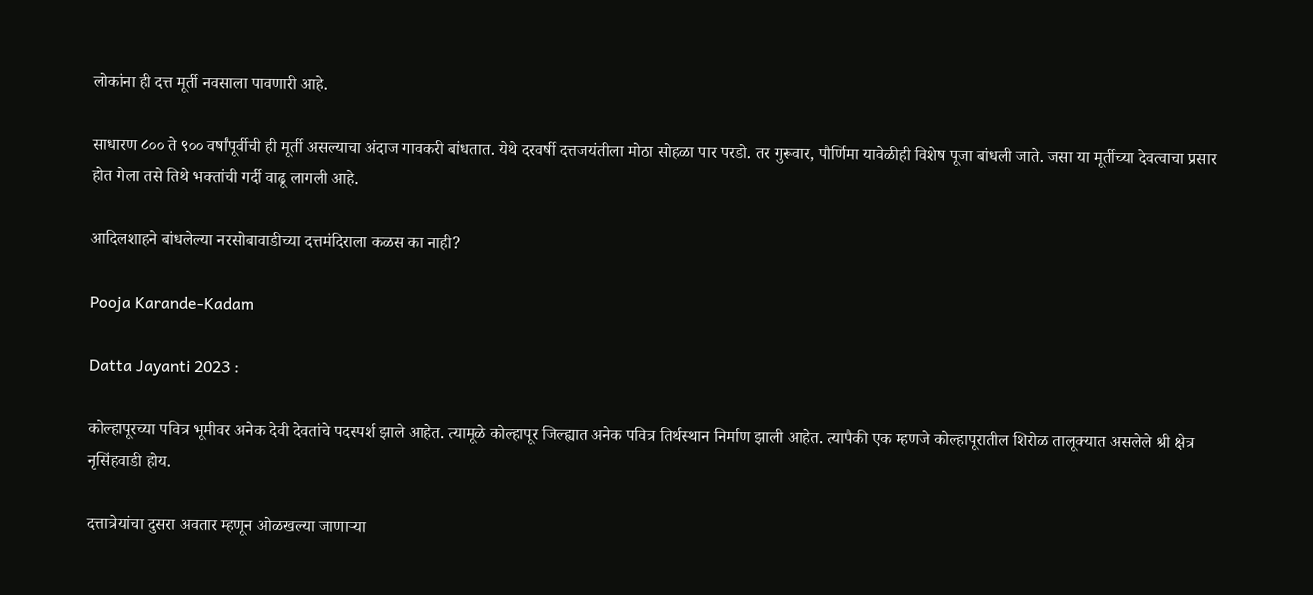लोकांना ही दत्त मूर्ती नवसाला पावणारी आहे.

साधारण ८०० ते ९०० वर्षांपूर्वीची ही मूर्ती असल्याचा अंदाज गावकरी बांधतात. येथे दरवर्षी दत्तजयंतीला मोठा सोहळा पार परडो. तर गुरूवार, पौर्णिमा यावेळीही विशेष पूजा बांधली जाते. जसा या मूर्तीच्या देवत्वाचा प्रसार होत गेला तसे तिथे भक्तांची गर्दी वाढू लागली आहे.

आदिलशाहने बांधलेल्या नरसोबावाडीच्या दत्तमंदिराला कळस का नाही?

Pooja Karande-Kadam

Datta Jayanti 2023 :

कोल्हापूरच्या पवित्र भूमीवर अनेक देवी देवतांचे पदस्पर्श झाले आहेत. त्यामूळे कोल्हापूर जिल्ह्यात अनेक पवित्र तिर्थस्थान निर्माण झाली आहेत. त्यापैकी एक म्हणजे कोल्हापूरातील शिरोळ तालूक्यात असलेले श्री क्षेत्र नृसिंहवाडी होय.

दत्तात्रेयांचा दुसरा अवतार म्हणून ओळखल्या जाणाऱ्या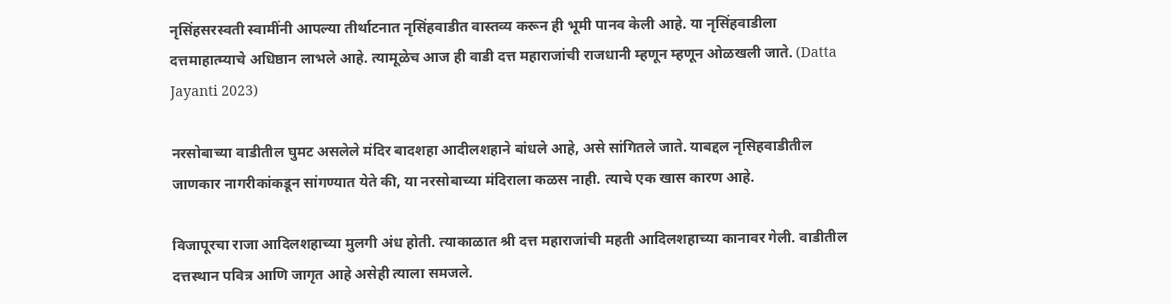नृसिंहसरस्वती स्वामींनी आपल्या तीर्थाटनात नृसिंहवाडीत वास्तव्य करून ही भूमी पानव केली आहे. या नृसिंहवाडीला दत्तमाहात्म्याचे अधिष्ठान लाभले आहे. त्यामूळेच आज ही वाडी दत्त महाराजांची राजधानी म्हणून म्हणून ओळखली जाते. (Datta Jayanti 2023)

नरसोबाच्या वाडीतील घुमट असलेले मंदिर बादशहा आदीलशहाने बांधले आहे, असे सांगितले जाते. याबद्दल नृसिहवाडीतील जाणकार नागरीकांकडून सांगण्यात येते की, या नरसोबाच्या मंदिराला कळस नाही. त्याचे एक खास कारण आहे.

विजापूरचा राजा आदिलशहाच्या मुलगी अंध होती. त्याकाळात श्री दत्त महाराजांची महती आदिलशहाच्या कानावर गेली. वाडीतील दत्तस्थान पवित्र आणि जागृत आहे असेही त्याला समजले.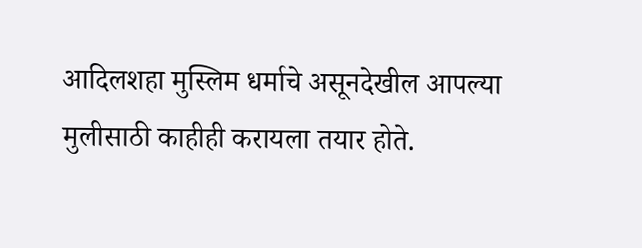आदिलशहा मुस्लिम धर्माचे असूनदेखील आपल्या मुलीसाठी काहीही करायला तयार होते.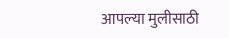आपल्या मुलीसाठी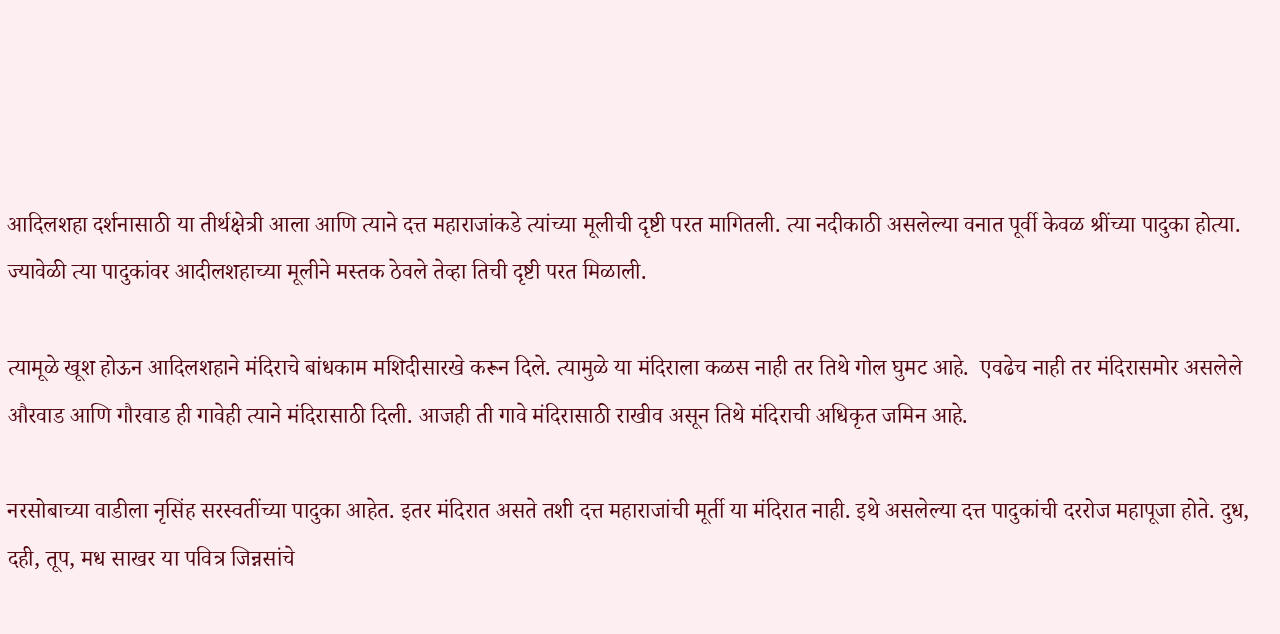आदिलशहा दर्शनासाठी या तीर्थक्षेत्री आला आणि त्याने दत्त महाराजांकडे त्यांच्या मूलीची दृष्टी परत मागितली. त्या नदीकाठी असलेल्या वनात पूर्वी केवळ श्रींच्या पादुका होत्या. ज्यावेळी त्या पादुकांवर आदीलशहाच्या मूलीने मस्तक ठेवले तेव्हा तिची दृष्टी परत मिळाली.

त्यामूळे खूश होऊन आदिलशहाने मंदिराचे बांधकाम मशिदीसारखे करून दिले. त्यामुळे या मंदिराला कळस नाही तर तिथे गोल घुमट आहे.  एवढेच नाही तर मंदिरासमोर असलेले  औरवाड आणि गौरवाड ही गावेही त्याने मंदिरासाठी दिली. आजही ती गावे मंदिरासाठी राखीव असून तिथे मंदिराची अधिकृत जमिन आहे.

नरसोबाच्या वाडीला नृसिंह सरस्वतींच्या पादुका आहेत. इतर मंदिरात असते तशी दत्त महाराजांची मूर्ती या मंदिरात नाही. इथे असलेल्या दत्त पादुकांची दररोज महापूजा होते. दुध, दही, तूप, मध साखर या पवित्र जिन्नसांचे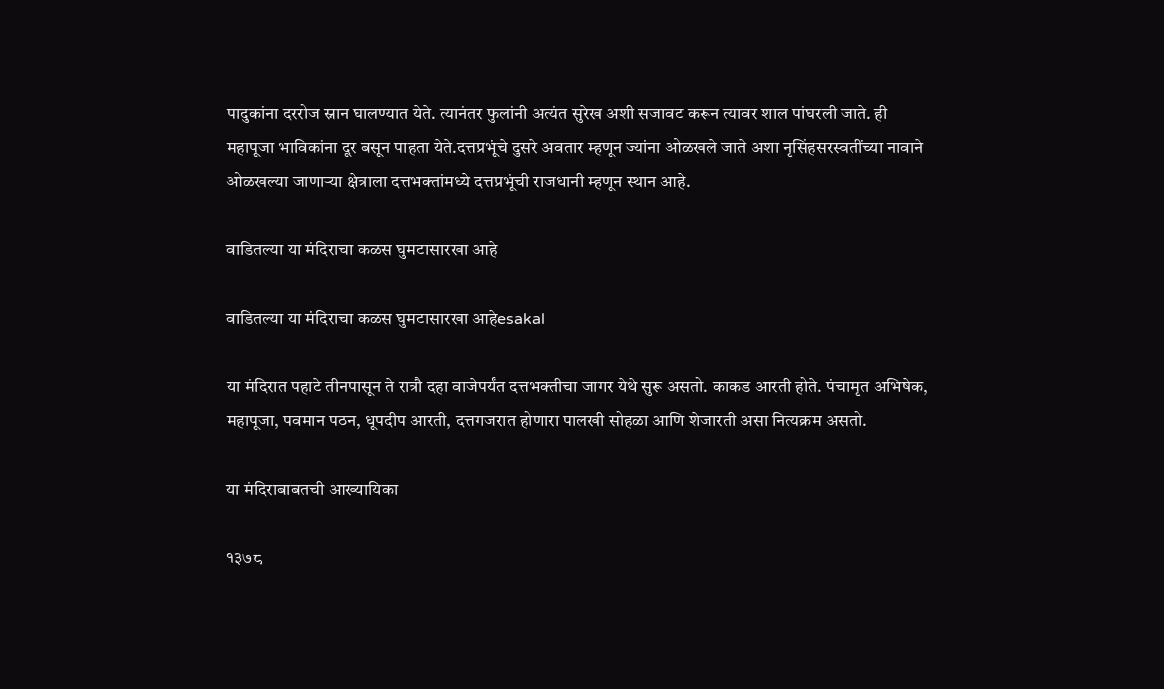पादुकांना दररोज स्नान घालण्यात येते. त्यानंतर फुलांनी अत्यंत सुरेख अशी सजावट करून त्यावर शाल पांघरली जाते. ही महापूजा भाविकांना दूर बसून पाहता येते.दत्तप्रभूंचे दुसरे अवतार म्हणून ज्यांना ओळखले जाते अशा नृसिंहसरस्वतींच्या नावाने ओळखल्या जाणाऱ्या क्षेत्राला दत्तभक्तांमध्ये दत्तप्रभूंची राजधानी म्हणून स्थान आहे.

वाडितल्या या मंदिराचा कळस घुमटासारखा आहे

वाडितल्या या मंदिराचा कळस घुमटासारखा आहेesakal

या मंदिरात पहाटे तीनपासून ते रात्रौ दहा वाजेपर्यंत दत्तभक्तीचा जागर येथे सुरू असतो. काकड आरती होते. पंचामृत अभिषेक, महापूजा, पवमान पठन, धूपदीप आरती, दत्तगजरात होणारा पालखी सोहळा आणि शेजारती असा नित्यक्रम असतो.

या मंदिराबाबतची आख्यायिका

१३७८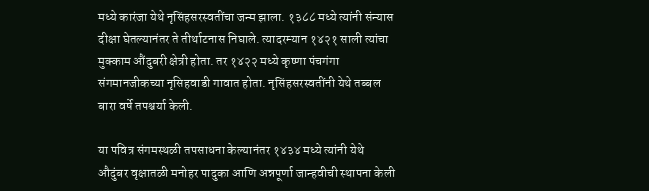मध्ये कारंजा येथे नृसिंहसरस्वतींचा जन्म झाला. १३८८ मध्ये त्यांनी संन्यास दीक्षा घेतल्यानंतर ते तीर्थाटनास निघाले. त्यादरम्यान १४२१ साली त्यांचा मुक्काम औंदुबरी क्षेत्री होता. तर १४२२ मध्ये कृष्णा पंचगंगा संगमानजीकच्या नृसिहवाडी गावात होता. नृसिंहसरस्वतींनी येथे तब्बल बारा वर्षे तपश्चर्या केली.

या पवित्र संगमस्थळी तपसाधना केल्यानंतर १४३४ मध्ये त्यांनी येथे औदुंबर वृक्षातळी मनोहर पादुका आणि अन्नपूर्णा जान्हवीची स्थापना केली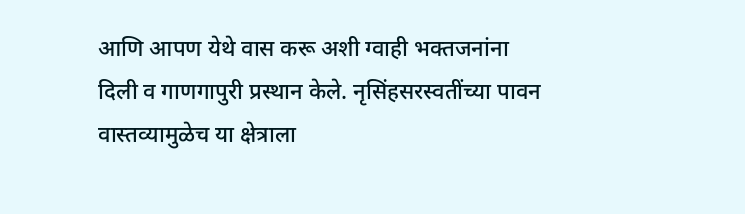आणि आपण येथे वास करू अशी ग्वाही भक्तजनांना दिली व गाणगापुरी प्रस्थान केले. नृसिंहसरस्वतींच्या पावन वास्तव्यामुळेच या क्षेत्राला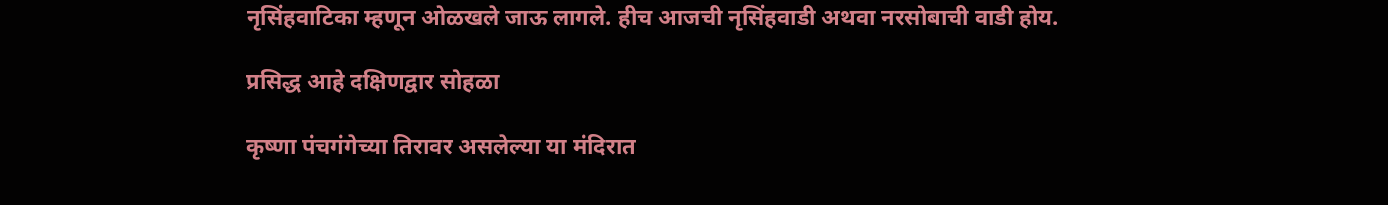नृसिंहवाटिका म्हणून ओळखले जाऊ लागले. हीच आजची नृसिंहवाडी अथवा नरसोबाची वाडी होय.

प्रसिद्ध आहे दक्षिणद्वार सोहळा

कृष्णा पंचगंगेच्या तिरावर असलेल्या या मंदिरात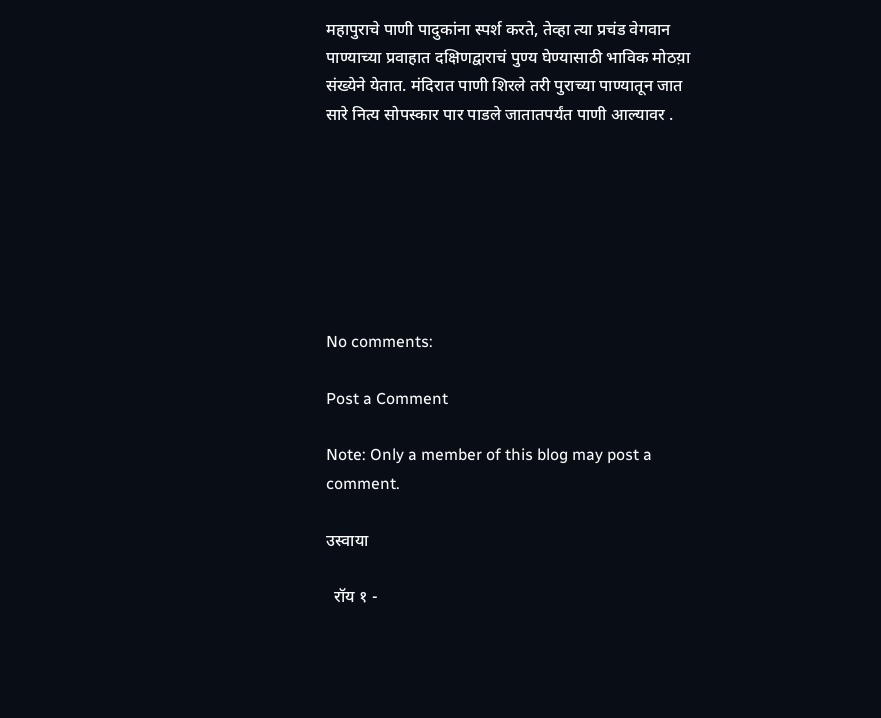महापुराचे पाणी पादुकांना स्पर्श करते, तेव्हा त्या प्रचंड वेगवान पाण्याच्या प्रवाहात दक्षिणद्वाराचं पुण्य घेण्यासाठी भाविक मोठय़ा संख्येने येतात. मंदिरात पाणी शिरले तरी पुराच्या पाण्यातून जात सारे नित्य सोपस्कार पार पाडले जातातपर्यंत पाणी आल्यावर .







No comments:

Post a Comment

Note: Only a member of this blog may post a comment.

उस्वाया

  रॉय १ -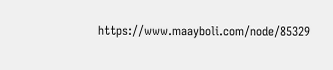https://www.maayboli.com/node/85329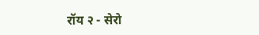रॉय २ - सेरो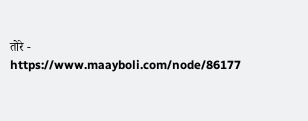तोरे - https://www.maayboli.com/node/86177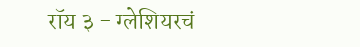रॉय ३ - ग्लेशियरचं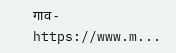गाव - https://www.m...